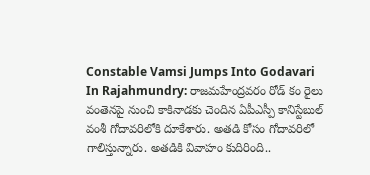Constable Vamsi Jumps Into Godavari In Rajahmundry: రాజమహేంద్రవరం రోడ్ కం రైలు వంతెనపై నుంచి కాకినాడకు చెందిన ఏపీఎస్పీ కానిస్టేబుల్ వంశీ గోదావరిలోకి దూకేశారు. అతడి కోసం గోదావరిలో గాలిస్తున్నారు. అతడికి వివాహం కుదిరింది..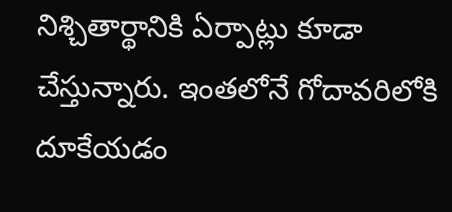నిశ్చితార్థానికి ఏర్పాట్లు కూడా చేస్తున్నారు. ఇంతలోనే గోదావరిలోకి దూకేయడం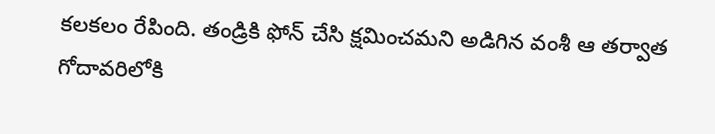కలకలం రేపింది. తండ్రికి ఫోన్ చేసి క్షమించమని అడిగిన వంశీ ఆ తర్వాత గోదావరిలోకి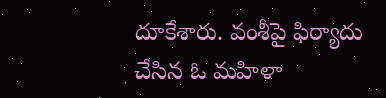దూకేశారు. వంశీపై ఫిర్యాదు చేసిన ఓ మహిళా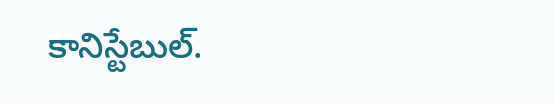కానిస్టేబుల్.